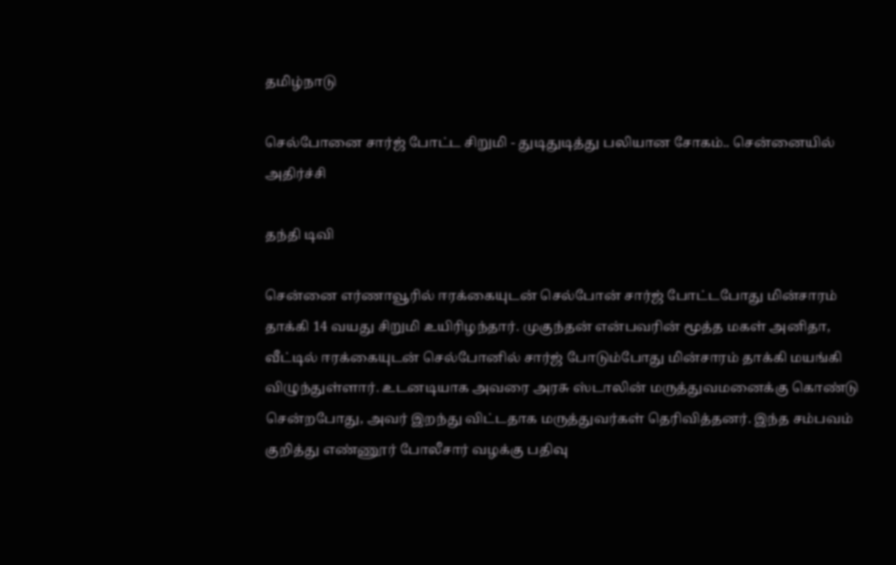தமிழ்நாடு

செல்போனை சார்ஜ் போட்ட சிறுமி - துடிதுடித்து பலியான சோகம்.. சென்னையில் அதிர்ச்சி

தந்தி டிவி

சென்னை எர்ணாவூரில் ஈரக்கையுடன் செல்போன் சார்ஜ் போட்டபோது மின்சாரம் தாக்கி 14 வயது சிறுமி உயிரிழந்தார். முகுந்தன் என்பவரின் மூத்த மகள் அனிதா, வீட்டில் ஈரக்கையுடன் செல்போனில் சார்ஜ் போடும்போது மின்சாரம் தாக்கி மயங்கி விழுந்துள்ளார். உடனடியாக அவரை அரசு ஸ்டாலின் மருத்துவமனைக்கு கொண்டு சென்றபோது, அவர் இறந்து விட்டதாக மருத்துவர்கள் தெரிவித்தனர். இந்த சம்பவம் குறித்து எண்ணூர் போலீசார் வழக்கு பதிவு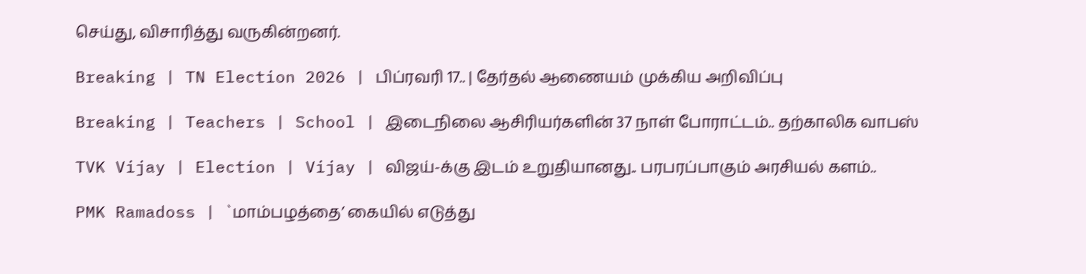செய்து, விசாரித்து வருகின்றனர்.

Breaking | TN Election 2026 | பிப்ரவரி 17.. | தேர்தல் ஆணையம் முக்கிய அறிவிப்பு

Breaking | Teachers | School | இடைநிலை ஆசிரியர்களின் 37 நாள் போராட்டம்.. தற்காலிக வாபஸ்

TVK Vijay | Election | Vijay | விஜய்-க்கு இடம் உறுதியானது.. பரபரப்பாகும் அரசியல் களம்..

PMK Ramadoss | `மாம்பழத்தை’ கையில் எடுத்து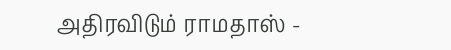அதிரவிடும் ராமதாஸ் -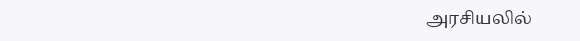அரசியலில்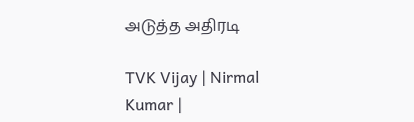அடுத்த அதிரடி

TVK Vijay | Nirmal Kumar |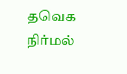தவெக நிர்மல்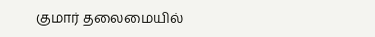குமார் தலைமையில்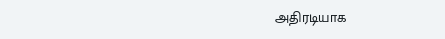அதிரடியாக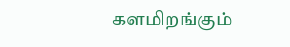களமிறங்கும்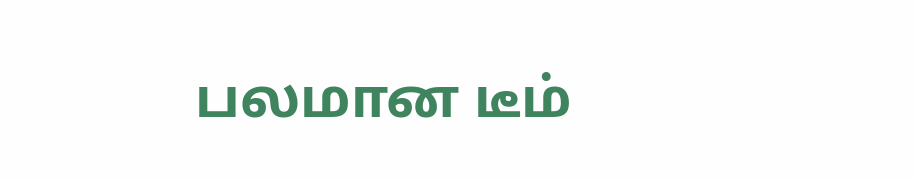பலமான டீம்